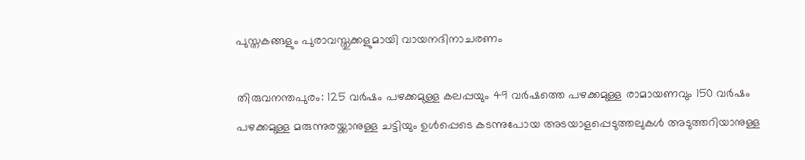പുസ്തകങ്ങളും പുരാവസ്തുക്കളുമായി വായനദിനാചരണം

തിരുവനന്തപുരം: 125 വർഷം പഴക്കമുള്ള കലപ്പയും 49 വർഷത്തെ പഴക്കമുള്ള രാമായണവും 150 വർഷം പഴക്കമുള്ള മരുന്നുരയ്ക്കാനുള്ള ചട്ടിയും ഉൾപ്പെടെ കടന്നുപോയ അടയാളപ്പെടുത്തലുകൾ അടുത്തറിയാനുള്ള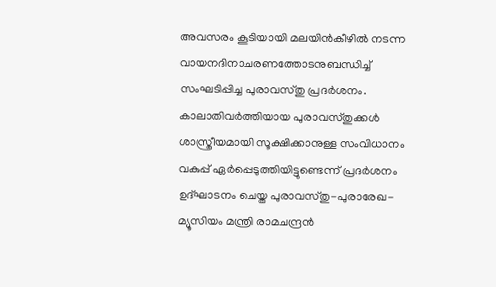അവസരം കൂടിയായി മലയിൻകീഴിൽ നടന്ന വായനദിനാചരണത്തോടനുബന്ധിച്ച് സംഘടിപ്പിച്ച പുരാവസ്തു പ്രദർശനം. കാലാതിവർത്തിയായ പുരാവസ്തുക്കൾ ശാസ്ത്രീയമായി സൂക്ഷിക്കാനുള്ള സംവിധാനം വകുപ്പ് ഏർപ്പെടുത്തിയിട്ടുണ്ടെന്ന് പ്രദർശനം ഉദ്ഘാടനം ചെയ്ത പുരാവസ്തു-പുരാരേഖ- മ്യൂസിയം മന്ത്രി രാമചന്ദ്രൻ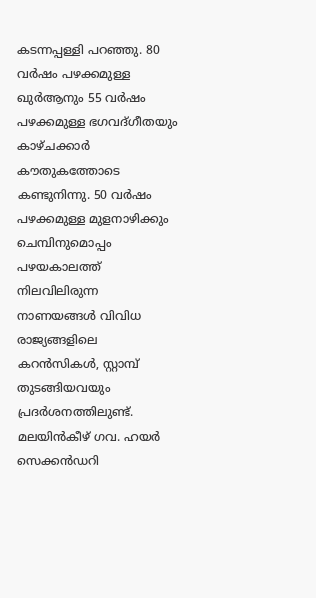കടന്നപ്പള്ളി പറഞ്ഞു. 80 വർഷം പഴക്കമുള്ള ഖുർആനും 55 വർഷം പഴക്കമുള്ള ഭഗവദ്ഗീതയും കാഴ്ചക്കാർ കൗതുകത്തോടെ കണ്ടുനിന്നു. 50 വർഷം പഴക്കമുള്ള മുളനാഴിക്കും ചെമ്പിനുമൊപ്പം പഴയകാലത്ത് നിലവിലിരുന്ന നാണയങ്ങൾ വിവിധ രാജ്യങ്ങളിലെ കറൻസികൾ, സ്റ്റാമ്പ് തുടങ്ങിയവയും പ്രദർശനത്തിലുണ്ട്. മലയിൻകീഴ് ഗവ. ഹയർ സെക്കൻഡറി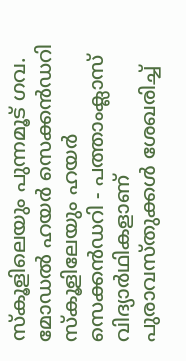സ്‌കൂളിലെയും പുന്നമൂട് ഗവ. മോഡൽ ഹയർ സെക്കൻഡറി സ്‌കൂളിലേയും ഹയർ സെക്കൻഡറി - പത്താംക്ലാസ് വിദ്യാർഥികളാണ് പുരാവസ്തുക്കൾ ശേഖരിച്ച്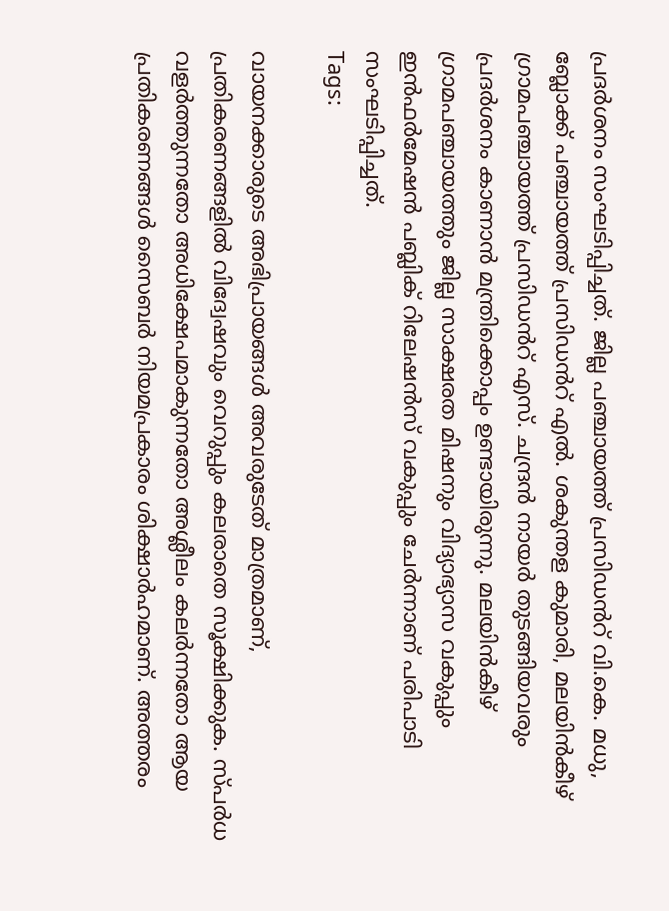പ്രദർശനം സംഘടിപ്പിച്ചത്. ജില്ല പഞ്ചായത്ത് പ്രസിഡൻറ് വി.കെ. മധു, ബ്ലോക്ക് പഞ്ചായത്ത് പ്രസിഡൻറ് എൽ. ശകുന്തള കുമാരി, മലയിൻകീഴ് ഗ്രാമപഞ്ചായത്ത് പ്രസിഡൻറ് എസ്. ചന്ദ്രൻ നായർ തുടങ്ങിയവരും പ്രദർശനം കാണാൻ മന്ത്രിക്കൊപ്പം ഉണ്ടായിരുന്നു. മലയിൻകീഴ് ഗ്രാമപഞ്ചായത്തും ജില്ല സാക്ഷരത മിഷനും വിദ്യാഭ്യാസ വകുപ്പും ഇൻഫർമേഷൻ പബ്ലിക് റിലേഷൻസ് വകുപ്പും ചേർന്നാണ് പരിപാടി സംഘടിപ്പിച്ചത്.
Tags:

വായനക്കാരുടെ അഭിപ്രായങ്ങള്‍ അവരുടേത് മാത്രമാണ്, പ്രതികരണങ്ങളിൽ വിദ്വേഷവും വെറുപ്പും കലരാതെ സൂക്ഷിക്കുക. സ്പർധ വളർത്തുന്നതോ അധിക്ഷേപമാകുന്നതോ അശ്ലീലം കലർന്നതോ ആയ പ്രതികരണങ്ങൾ സൈബർ നിയമപ്രകാരം ശിക്ഷാർഹമാണ്. അത്തരം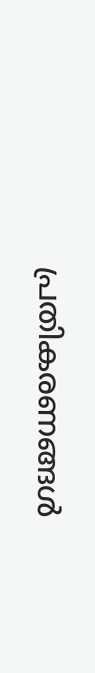പ്രതികരണങ്ങൾ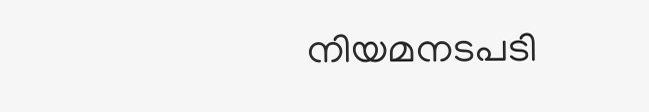നിയമനടപടി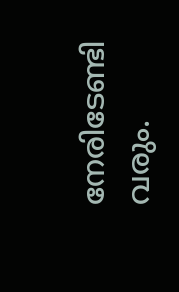നേരിടേണ്ടി വരും.